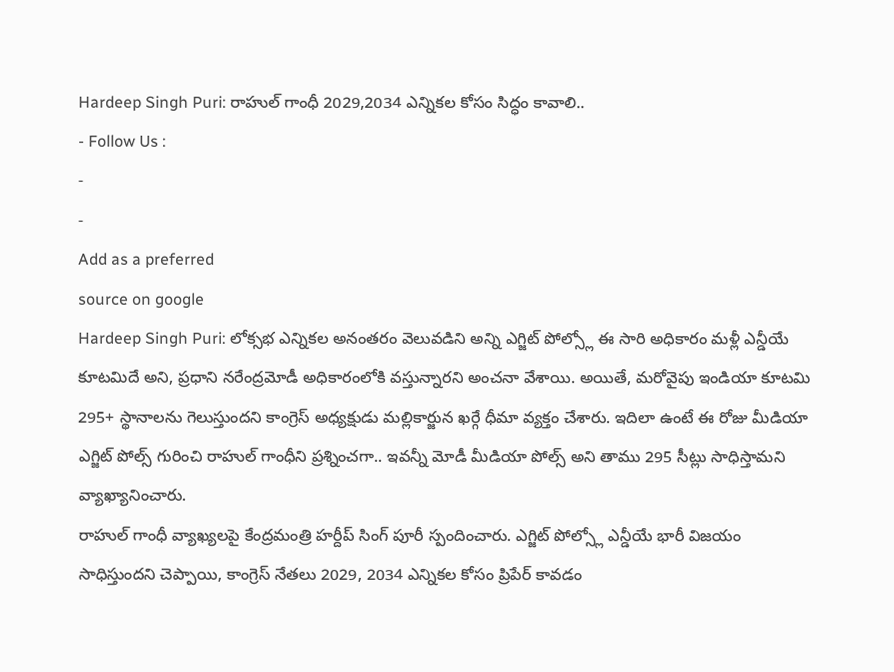Hardeep Singh Puri: రాహుల్ గాంధీ 2029,2034 ఎన్నికల కోసం సిద్ధం కావాలి..
- Follow Us :
-
-
Add as a preferred
source on google
Hardeep Singh Puri: లోక్సభ ఎన్నికల అనంతరం వెలువడిని అన్ని ఎగ్జిట్ పోల్స్లో ఈ సారి అధికారం మళ్లీ ఎన్డీయే కూటమిదే అని, ప్రధాని నరేంద్రమోడీ అధికారంలోకి వస్తున్నారని అంచనా వేశాయి. అయితే, మరోవైపు ఇండియా కూటమి 295+ స్థానాలను గెలుస్తుందని కాంగ్రెస్ అధ్యక్షుడు మల్లికార్జున ఖర్గే ధీమా వ్యక్తం చేశారు. ఇదిలా ఉంటే ఈ రోజు మీడియా ఎగ్జిట్ పోల్స్ గురించి రాహుల్ గాంధీని ప్రశ్నించగా.. ఇవన్నీ మోడీ మీడియా పోల్స్ అని తాము 295 సీట్లు సాధిస్తామని వ్యాఖ్యానించారు.
రాహుల్ గాంధీ వ్యాఖ్యలపై కేంద్రమంత్రి హర్దీప్ సింగ్ పూరీ స్పందించారు. ఎగ్జిట్ పోల్స్లో ఎన్డీయే భారీ విజయం సాధిస్తుందని చెప్పాయి, కాంగ్రెస్ నేతలు 2029, 2034 ఎన్నికల కోసం ప్రిపేర్ కావడం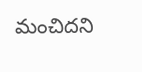మంచిదని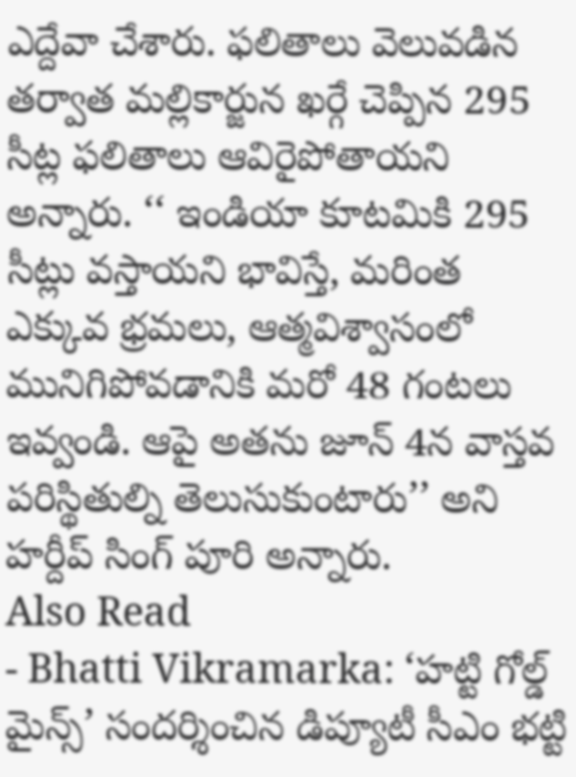ఎద్దేవా చేశారు. ఫలితాలు వెలువడిన తర్వాత మల్లికార్జున ఖర్గే చెప్పిన 295 సీట్ల ఫలితాలు ఆవిరైపోతాయని అన్నారు. ‘‘ ఇండియా కూటమికి 295 సీట్లు వస్తాయని భావిస్తే, మరింత ఎక్కువ భ్రమలు, ఆత్మవిశ్వాసంలో మునిగిపోవడానికి మరో 48 గంటలు ఇవ్వండి. ఆపై అతను జూన్ 4న వాస్తవ పరిస్థితుల్ని తెలుసుకుంటారు’’ అని హర్దీప్ సింగ్ పూరి అన్నారు.
Also Read
- Bhatti Vikramarka: ‘హట్టి గోల్డ్ మైన్స్’ సందర్శించిన డిప్యూటీ సీఎం భట్టి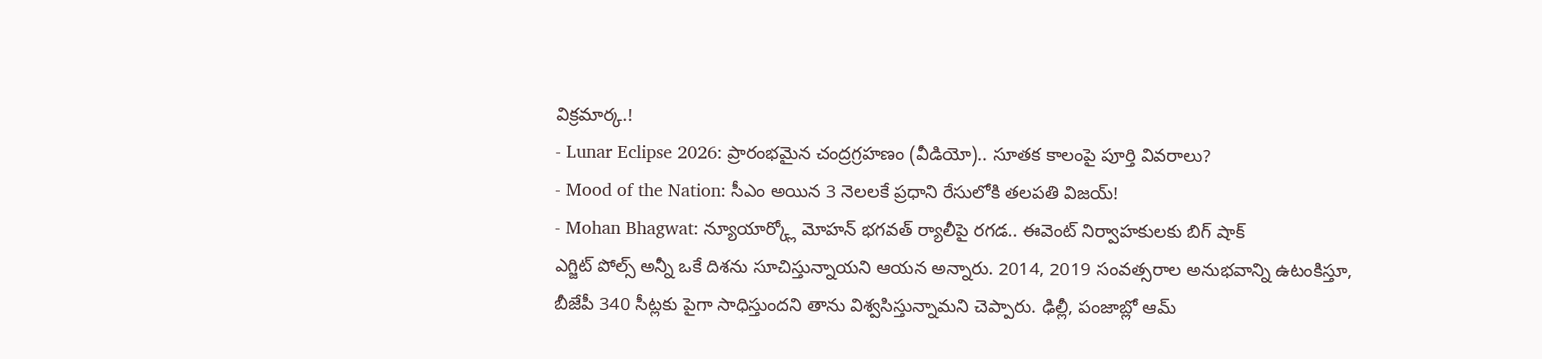విక్రమార్క.!
- Lunar Eclipse 2026: ప్రారంభమైన చంద్రగ్రహణం (వీడియో).. సూతక కాలంపై పూర్తి వివరాలు?
- Mood of the Nation: సీఎం అయిన 3 నెలలకే ప్రధాని రేసులోకి తలపతి విజయ్!
- Mohan Bhagwat: న్యూయార్క్లో మోహన్ భగవత్ ర్యాలీపై రగడ.. ఈవెంట్ నిర్వాహకులకు బిగ్ షాక్
ఎగ్జిట్ పోల్స్ అన్నీ ఒకే దిశను సూచిస్తున్నాయని ఆయన అన్నారు. 2014, 2019 సంవత్సరాల అనుభవాన్ని ఉటంకిస్తూ, బీజేపీ 340 సీట్లకు పైగా సాధిస్తుందని తాను విశ్వసిస్తున్నామని చెప్పారు. ఢిల్లీ, పంజాబ్లో ఆమ్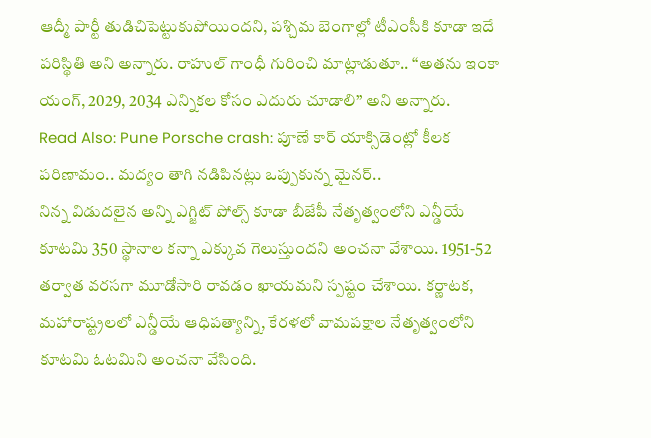ఆద్మీ పార్టీ తుడిచిపెట్టుకుపోయిందని, పశ్చిమ బెంగాల్లో టీఎంసీకి కూడా ఇదే పరిస్థితి అని అన్నారు. రాహుల్ గాంధీ గురించి మాట్లాడుతూ.. ‘‘అతను ఇంకా యంగ్, 2029, 2034 ఎన్నికల కోసం ఎదురు చూడాలి’’ అని అన్నారు.
Read Also: Pune Porsche crash: పూణే కార్ యాక్సిడెంట్లో కీలక పరిణామం.. మద్యం తాగి నడిపినట్లు ఒప్పుకున్న మైనర్..
నిన్న విడుదలైన అన్ని ఎగ్జిట్ పోల్స్ కూడా బీజేపీ నేతృత్వంలోని ఎన్డీయే కూటమి 350 స్థానాల కన్నా ఎక్కువ గెలుస్తుందని అంచనా వేశాయి. 1951-52 తర్వాత వరసగా మూడోసారి రావడం ఖాయమని స్పష్టం చేశాయి. కర్ణాటక, మహారాష్ట్రలలో ఎన్డీయే ఆధిపత్యాన్ని, కేరళలో వామపక్షాల నేతృత్వంలోని కూటమి ఓటమిని అంచనా వేసింది.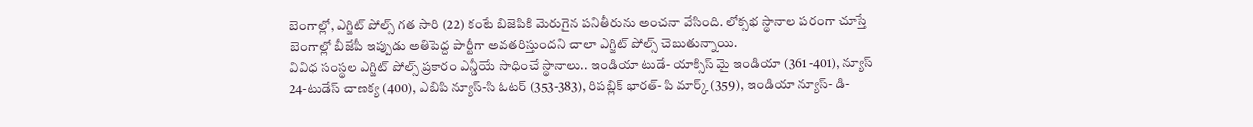బెంగాల్లో, ఎగ్జిట్ పోల్స్ గత సారి (22) కంటే బిజెపికి మెరుగైన పనితీరును అంచనా వేసింది. లోక్సభ స్థానాల పరంగా చూస్తే బెంగాల్లో బీజేపీ ఇప్పుడు అతిపెద్ద పార్టీగా అవతరిస్తుందని చాలా ఎగ్జిట్ పోల్స్ చెబుతున్నాయి.
వివిధ సంస్థల ఎగ్జిట్ పోల్స్ ప్రకారం ఎన్డీయే సాధించే స్థానాలు.. ఇండియా టుడే- యాక్సిస్ మై ఇండియా (361 -401), న్యూస్ 24-టుడేస్ చాణక్య (400), ఎబిపి న్యూస్-సి ఓటర్ (353-383), రిపబ్లిక్ భారత్- పి మార్క్ (359), ఇండియా న్యూస్- డి-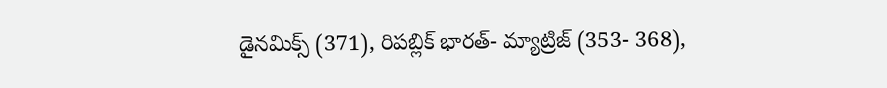డైనమిక్స్ (371), రిపబ్లిక్ భారత్- మ్యాట్రిజ్ (353- 368),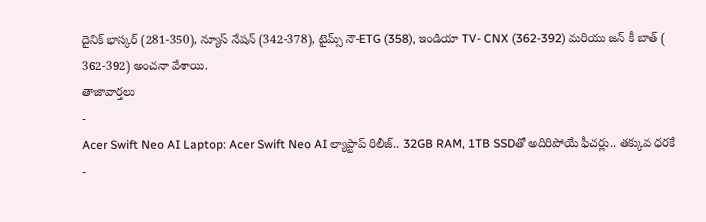దైనిక్ భాస్కర్ (281-350), న్యూస్ నేషన్ (342-378), టైమ్స్ నౌ-ETG (358), ఇండియా TV- CNX (362-392) మరియు జన్ కీ బాత్ ( 362-392) అంచనా వేశాయి.
తాజావార్తలు
-
Acer Swift Neo AI Laptop: Acer Swift Neo AI ల్యాప్టాప్ రిలీజ్.. 32GB RAM, 1TB SSDతో అదిరిపోయే ఫీచర్లు.. తక్కువ ధరకే
-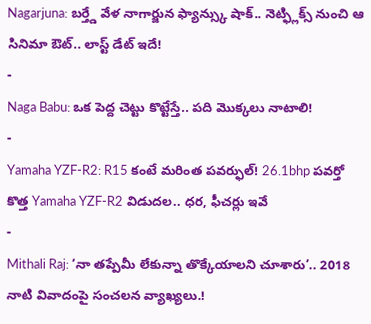Nagarjuna: బర్త్డే వేళ నాగార్జున ఫ్యాన్స్కు షాక్.. నెట్ఫ్లిక్స్ నుంచి ఆ సినిమా ఔట్.. లాస్ట్ డేట్ ఇదే!
-
Naga Babu: ఒక పెద్ద చెట్టు కొట్టేస్తే.. పది మొక్కలు నాటాలి!
-
Yamaha YZF-R2: R15 కంటే మరింత పవర్ఫుల్! 26.1bhp పవర్తో కొత్త Yamaha YZF-R2 విడుదల.. ధర, ఫీచర్లు ఇవే
-
Mithali Raj: ‘నా తప్పేమీ లేకున్నా తొక్కేయాలని చూశారు’.. 2018 నాటి వివాదంపై సంచలన వ్యాఖ్యలు.!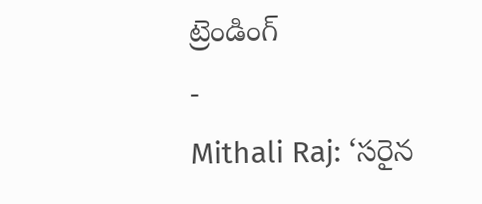ట్రెండింగ్
-
Mithali Raj: ‘సరైన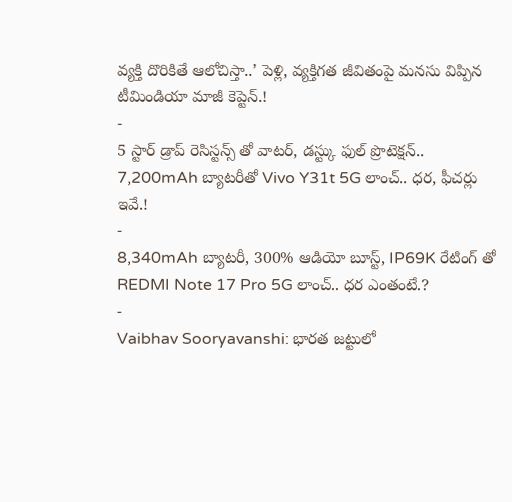వ్యక్తి దొరికితే ఆలోచిస్తా..’ పెళ్లి, వ్యక్తిగత జీవితంపై మనసు విప్పిన టీమిండియా మాజీ కెప్టెన్.!
-
5 స్టార్ డ్రాప్ రెసిస్టన్స్ తో వాటర్, డస్ట్కు ఫుల్ ప్రొటెక్షన్.. 7,200mAh బ్యాటరీతో Vivo Y31t 5G లాంచ్.. ధర, ఫీచర్లు ఇవే.!
-
8,340mAh బ్యాటరీ, 300% ఆడియో బూస్ట్, IP69K రేటింగ్ తో REDMI Note 17 Pro 5G లాంచ్.. ధర ఎంతంటే.?
-
Vaibhav Sooryavanshi: భారత జట్టులో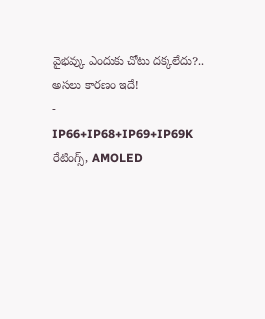వైభవ్కు ఎందుకు చోటు దక్కలేదు?.. అసలు కారణం ఇదే!
-
IP66+IP68+IP69+IP69K రేటింగ్స్, AMOLED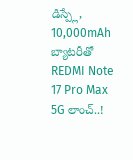డిస్ప్లే, 10,000mAh బ్యాటరీతో REDMI Note 17 Pro Max 5G లాంచ్..!